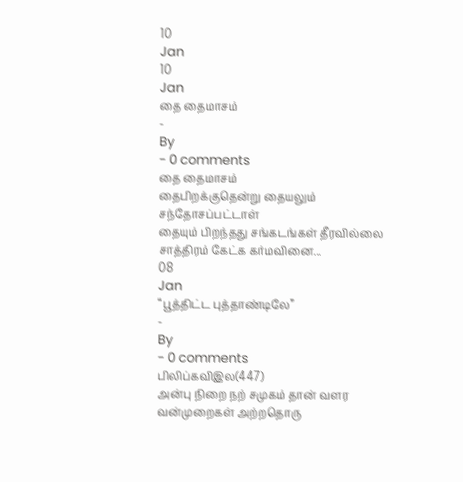10
Jan
10
Jan
தை தைமாசம்
-
By
- 0 comments
தை தைமாசம்
தைபிறக்குதென்று தையலும்
சந்தோசப்பட்டாள்
தையும் பிறந்தது சங்கடங்கள் தீரவில்லை
சாத்திரம் கேட்க கர்மவினை...
08
Jan
“பூத்திட்ட புத்தாண்டிலே”
-
By
- 0 comments
பிலிப்கவிஇல(447)
அன்பு நிறை நற் சமுகம் தான் வளர
வன்முறைகள் அற்றதொரு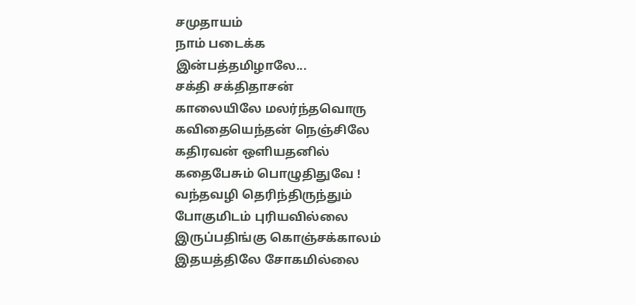சமுதாயம்
நாம் படைக்க
இன்பத்தமிழாலே...
சக்தி சக்திதாசன்
காலையிலே மலர்ந்தவொரு
கவிதையெந்தன் நெஞ்சிலே
கதிரவன் ஒளியதனில்
கதைபேசும் பொழுதிதுவே !
வந்தவழி தெரிந்திருந்தும்
போகுமிடம் புரியவில்லை
இருப்பதிங்கு கொஞ்சக்காலம்
இதயத்திலே சோகமில்லை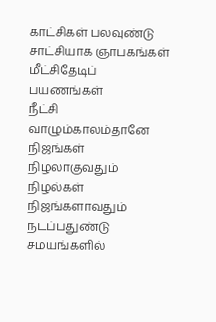காட்சிகள் பலவுண்டு
சாட்சியாக ஞாபகங்கள்
மீட்சிதேடிப் பயணங்கள்
நீட்சி வாழும்காலம்தானே
நிஜங்கள் நிழலாகுவதும்
நிழல்கள் நிஜங்களாவதும்
நடப்பதுண்டு சமயங்களில்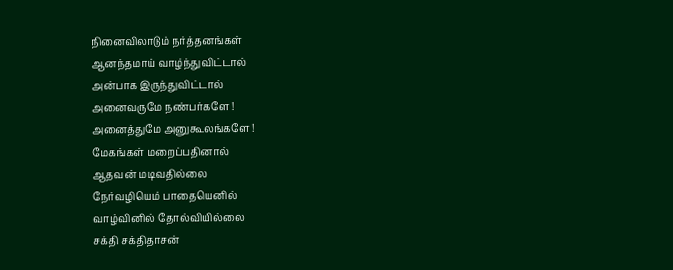நினைவிலாடும் நர்த்தனங்கள்
ஆனந்தமாய் வாழ்ந்துவிட்டால்
அன்பாக இருந்துவிட்டால்
அனைவருமே நண்பர்களே !
அனைத்துமே அனுகூலங்களே !
மேகங்கள் மறைப்பதினால்
ஆதவன் மடிவதில்லை
நேர்வழியெம் பாதையெனில்
வாழ்வினில் தோல்வியில்லை
சக்தி சக்திதாசன்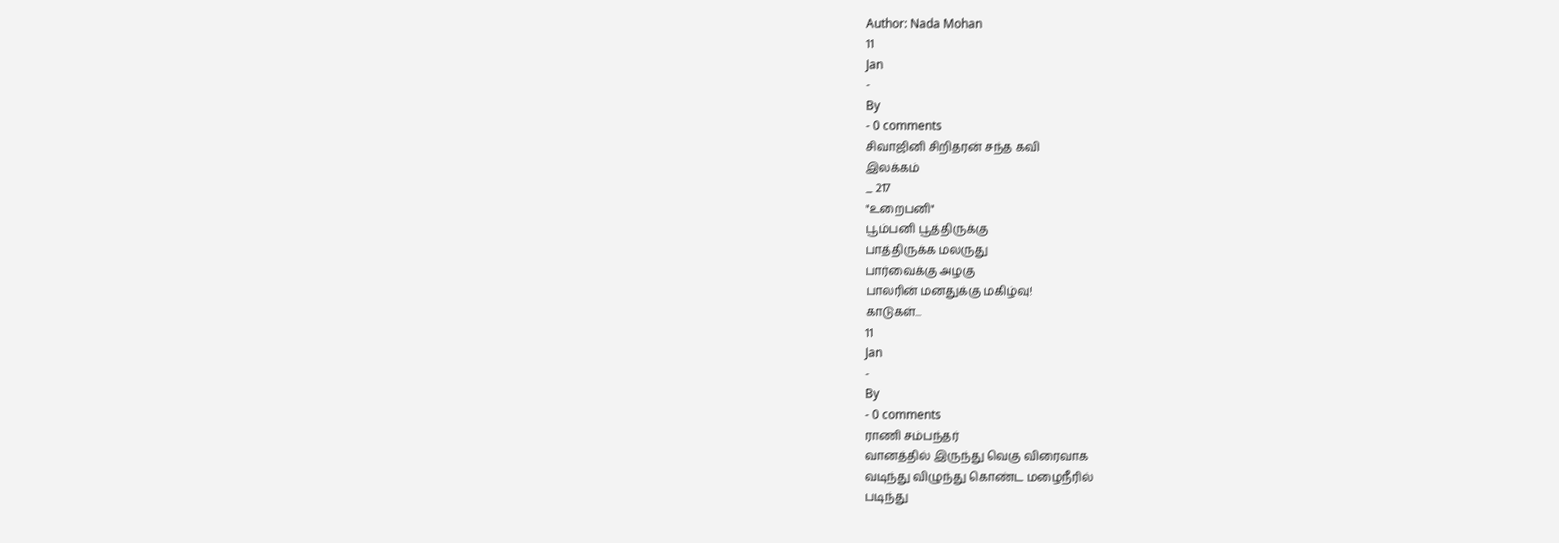Author: Nada Mohan
11
Jan
-
By
- 0 comments
சிவாஜினி சிறிதரன் சந்த கவி
இலக்கம்
_ 217
"உறைபனி"
பூம்பனி பூத்திருக்கு
பாத்திருக்க மலருது
பார்வைக்கு அழகு
பாலரின் மனதுக்கு மகிழ்வு!
காடுகள்...
11
Jan
-
By
- 0 comments
ராணி சம்பந்தர்
வானத்தில் இருந்து வெகு விரைவாக
வடிந்து விழுந்து கொண்ட மழைநீரில்
படிந்து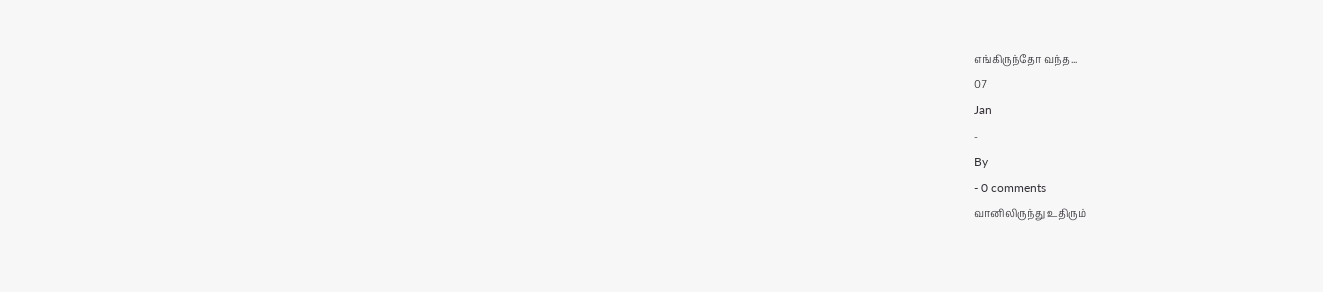எங்கிருந்தோ வந்த...
07
Jan
-
By
- 0 comments
வானிலிருந்து உதிரும்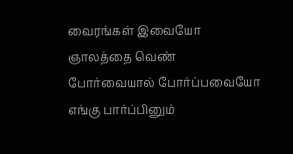வைரங்கள் இவையோ
ஞாலத்தை வெண் போர்வையால் போர்ப்பவையோ
எங்கு பார்ப்பினும்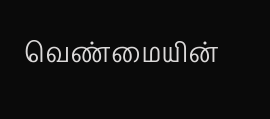வெண்மையின்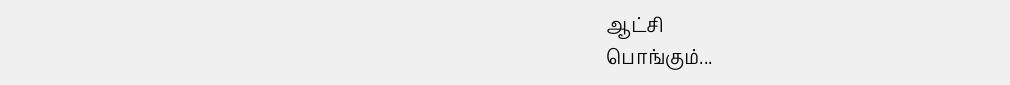ஆட்சி
பொங்கும்...